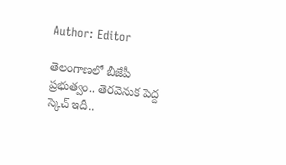Author: Editor

తెలంగాణలో బీజేపీ ప్రభుత్వం.. తెరవెనుక పెద్ద స్కెచ్ ఇదీ..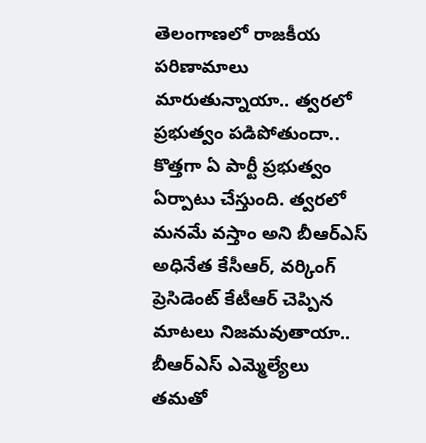తెలంగాణలో రాజకీయ పరిణామాలు మారుతున్నాయా.. త్వరలో ప్రభుత్వం పడిపోతుందా.. కొత్తగా ఏ పార్టీ ప్రభుత్వం ఏర్పాటు చేస్తుంది. త్వరలో మనమే వస్తాం అని బీఆర్ఎస్‌ అధినేత కేసీఆర్, వర్కింగ్‌ ప్రెసిడెంట్‌ కేటీఆర్‌ చెప్పిన మాటలు నిజమవుతాయా.. బీఆర్ఎస్‌ ఎమ్మెల్యేలు తమతో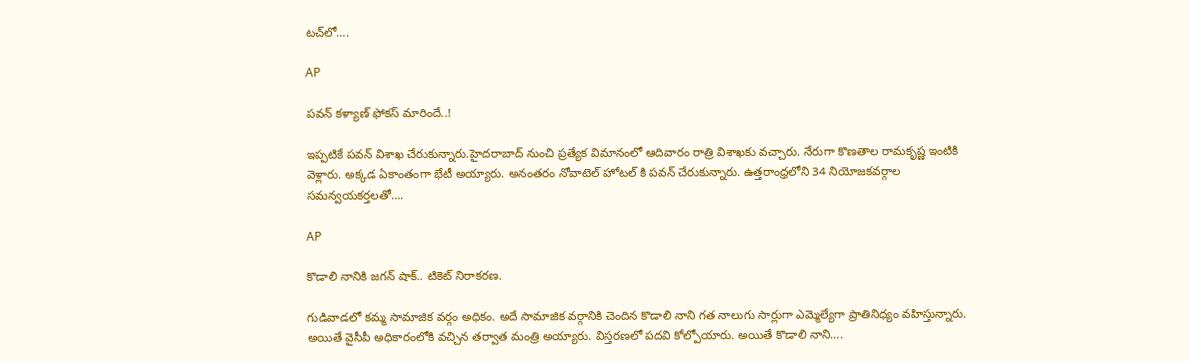టచ్‌లో….

AP

పవన్ కళ్యాణ్ ఫోకస్ మారిందే..!

ఇప్పటికే పవన్ విశాఖ చేరుకున్నారు.హైదరాబాద్ నుంచి ప్రత్యేక విమానంలో ఆదివారం రాత్రి విశాఖకు వచ్చారు. నేరుగా కొణతాల రామకృష్ణ ఇంటికి వెళ్లారు. అక్కడ ఏకాంతంగా భేటీ అయ్యారు. అనంతరం నోవాటెల్ హోటల్ కి పవన్ చేరుకున్నారు. ఉత్తరాంధ్రలోని 34 నియోజకవర్గాల సమన్వయకర్తలతో….

AP

కొడాలి నానికి జగన్ షాక్.. టికెట్ నిరాకరణ.

గుడివాడలో కమ్మ సామాజిక వర్గం అధికం. అదే సామాజిక వర్గానికి చెందిన కొడాలి నాని గత నాలుగు సార్లుగా ఎమ్మెల్యేగా ప్రాతినిధ్యం వహిస్తున్నారు. అయితే వైసీపీ అధికారంలోకి వచ్చిన తర్వాత మంత్రి అయ్యారు. విస్తరణలో పదవి కోల్పోయారు. అయితే కొడాలి నాని….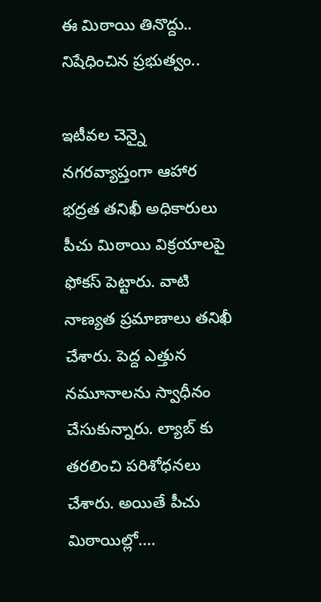ఈ మిఠాయి తినొద్దు.. నిషేధించిన ప్రభుత్వం..

ఇటీవల చెన్నై నగరవ్యాప్తంగా ఆహార భద్రత తనిఖీ అధికారులు పీచు మిఠాయి విక్రయాలపై ఫోకస్ పెట్టారు. వాటి నాణ్యత ప్రమాణాలు తనిఖీ చేశారు. పెద్ద ఎత్తున నమూనాలను స్వాధీనం చేసుకున్నారు. ల్యాబ్ కు తరలించి పరిశోధనలు చేశారు. అయితే పీచు మిఠాయిల్లో….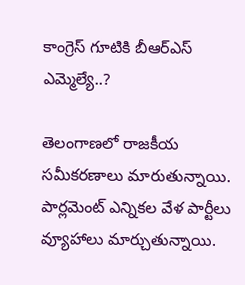కాంగ్రెస్‌ గూటికి బీఆర్ఎస్ ఎమ్మెల్యే..?

తెలంగాణలో రాజకీయ సమీకరణాలు మారుతున్నాయి. పార్లమెంట్ ఎన్నికల వేళ పార్టీలు వ్యూహాలు మార్చుతున్నాయి.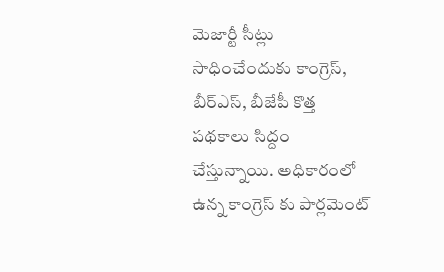మెజార్టీ సీట్లు సాధించేందుకు కాంగ్రెస్, బీర్ఎస్, బీజేపీ కొత్త పథకాలు సిద్దం చేస్తున్నాయి. అధికారంలో ఉన్న కాంగ్రెస్ కు పార్లమెంట్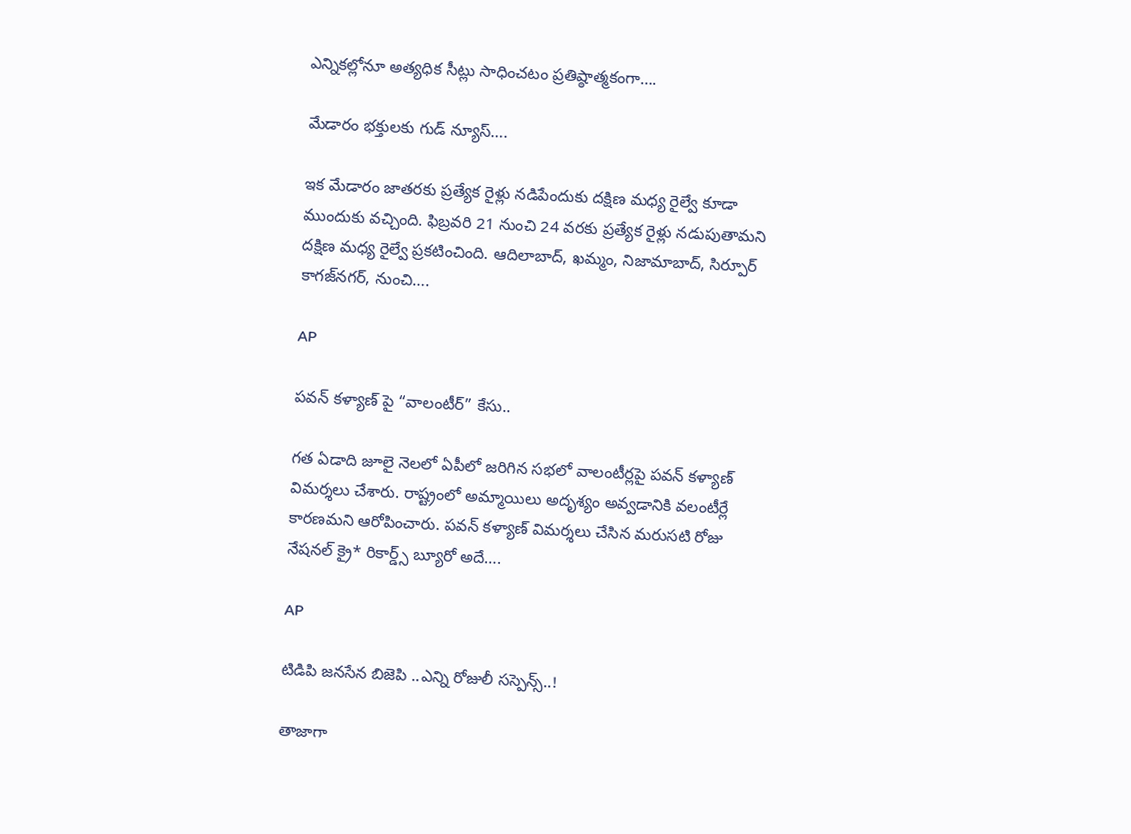ఎన్నికల్లోనూ అత్యధిక సీట్లు సాధించటం ప్రతిష్ఠాత్మకంగా….

మేడారం భక్తులకు గుడ్‌ న్యూస్‌….

ఇక మేడారం జాతరకు ప్రత్యేక రైళ్లు నడిపేందుకు దక్షిణ మధ్య రైల్వే కూడా ముందుకు వచ్చింది. ఫిబ్రవరి 21 నుంచి 24 వరకు ప్రత్యేక రైళ్లు నడుపుతామని దక్షిణ మధ్య రైల్వే ప్రకటించింది. ఆదిలాబాద్, ఖమ్మం, నిజామాబాద్, సిర్పూర్‌ కాగజ్‌నగర్, నుంచి….

AP

పవన్ కళ్యాణ్ పై “వాలంటీర్” కేసు..

గత ఏడాది జూలై నెలలో ఏపీలో జరిగిన సభలో వాలంటీర్లపై పవన్ కళ్యాణ్ విమర్శలు చేశారు. రాష్ట్రంలో అమ్మాయిలు అదృశ్యం అవ్వడానికి వలంటీర్లే కారణమని ఆరోపించారు. పవన్ కళ్యాణ్ విమర్శలు చేసిన మరుసటి రోజు నేషనల్ క్రై* రికార్డ్స్ బ్యూరో అదే….

AP

టిడిపి జనసేన బిజెపి ..ఎన్ని రోజులీ సస్పెన్స్..!

తాజాగా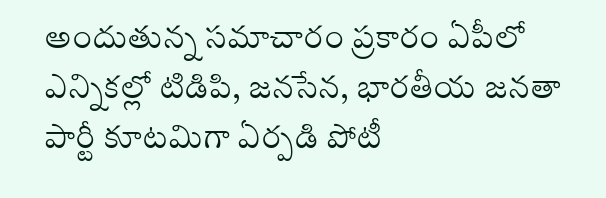అందుతున్న సమాచారం ప్రకారం ఏపీలో ఎన్నికల్లో టిడిపి, జనసేన, భారతీయ జనతా పార్టీ కూటమిగా ఏర్పడి పోటీ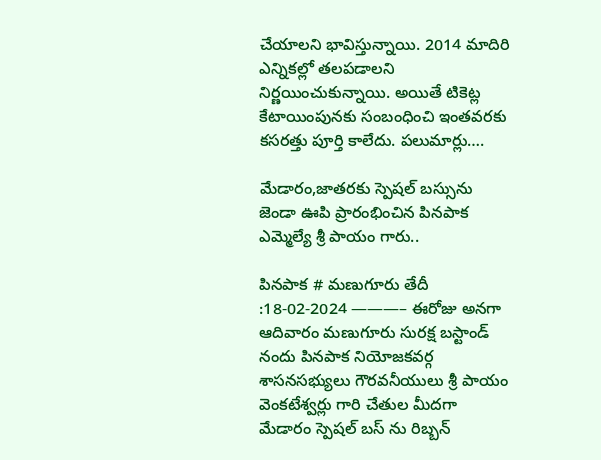చేయాలని భావిస్తున్నాయి. 2014 మాదిరి ఎన్నికల్లో తలపడాలని నిర్ణయించుకున్నాయి. అయితే టికెట్ల కేటాయింపునకు సంబంధించి ఇంతవరకు కసరత్తు పూర్తి కాలేదు. పలుమార్లు….

మేడారం,జాతరకు స్పెషల్ బస్సును జెండా ఊపి ప్రారంభించిన పినపాక ఎమ్మెల్యే శ్రీ పాయం గారు..

పినపాక # మణుగూరు తేదీ :18-02-2024 ———– ఈరోజు అనగా ఆదివారం మణుగూరు సురక్ష బస్టాండ్ నందు పినపాక నియోజకవర్గ శాసనసభ్యులు గౌరవనీయులు శ్రీ పాయం వెంకటేశ్వర్లు గారి చేతుల మీదగా మేడారం స్పెషల్ బస్ ను రిబ్బన్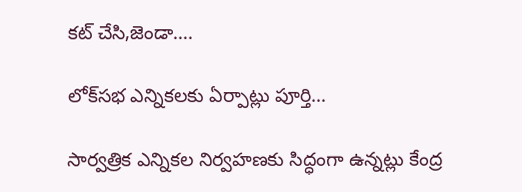కట్ చేసి,జెండా….

లోక్‌సభ ఎన్నికలకు ఏర్పాట్లు పూర్తి…

సార్వత్రిక ఎన్నికల నిర్వహణకు సిద్ధంగా ఉన్నట్లు కేంద్ర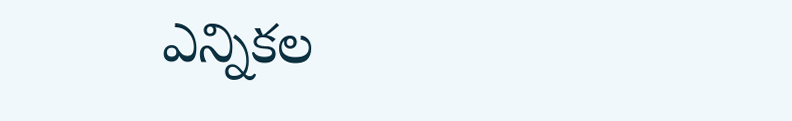ఎన్నికల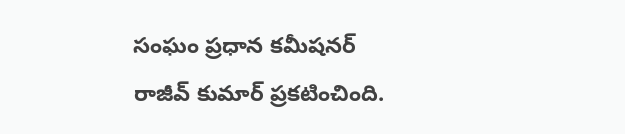సంఘం ప్రధాన కమీషనర్ రాజీవ్ కుమార్ ప్రకటించింది.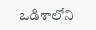ఒడిశాలోని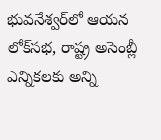భువనేశ్వర్‌లో ఆయన లోక్‌సభ, రాష్ట్ర అసెంబ్లీ ఎన్నికలకు అన్ని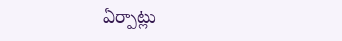ఏర్పాట్లు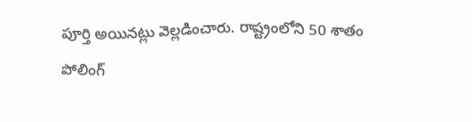పూర్తి అయినట్లు వెల్లడించారు. రాష్ట్రంలోని 50 శాతం పోలింగ్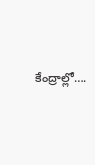కేంద్రాల్లో….